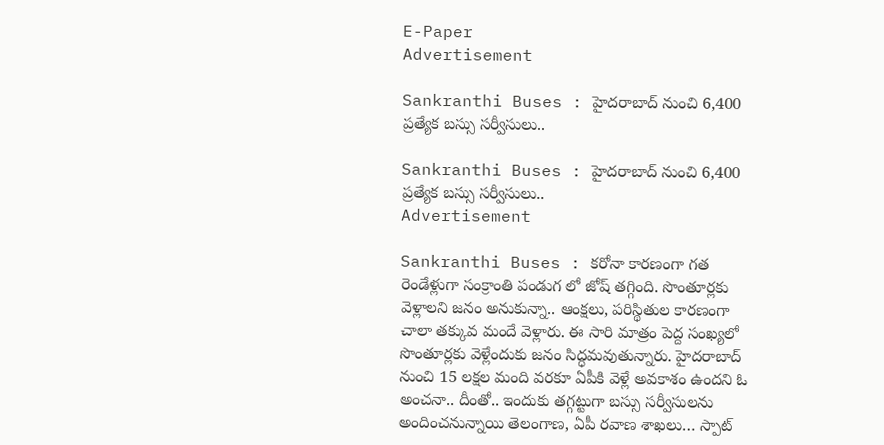E-Paper
Advertisement

Sankranthi Buses : హైదరాబాద్ నుంచి 6,400 ప్రత్యేక బస్సు సర్వీసులు..

Sankranthi Buses : హైదరాబాద్ నుంచి 6,400 ప్రత్యేక బస్సు సర్వీసులు..
Advertisement

Sankranthi Buses : కరోనా కారణంగా గత రెండేళ్లుగా సంక్రాంతి పండుగ లో జోష్ తగ్గింది. సొంతూర్లకు వెళ్లాలని జనం అనుకున్నా.. ఆంక్షలు, పరిస్థితుల కారణంగా చాలా తక్కువ మందే వెళ్లారు. ఈ సారి మాత్రం పెద్ద సంఖ్యలో సొంతూర్లకు వెళ్లేందుకు జనం సిద్ధమవుతున్నారు. హైదరాబాద్ నుంచి 15 లక్షల మంది వరకూ ఏపీకి వెళ్లే అవకాశం ఉందని ఓ అంచనా.. దీంతో.. ఇందుకు తగ్గట్టుగా బస్సు సర్వీసులను అందించనున్నాయి తెలంగాణ, ఏపీ రవాణ శాఖలు… స్పాట్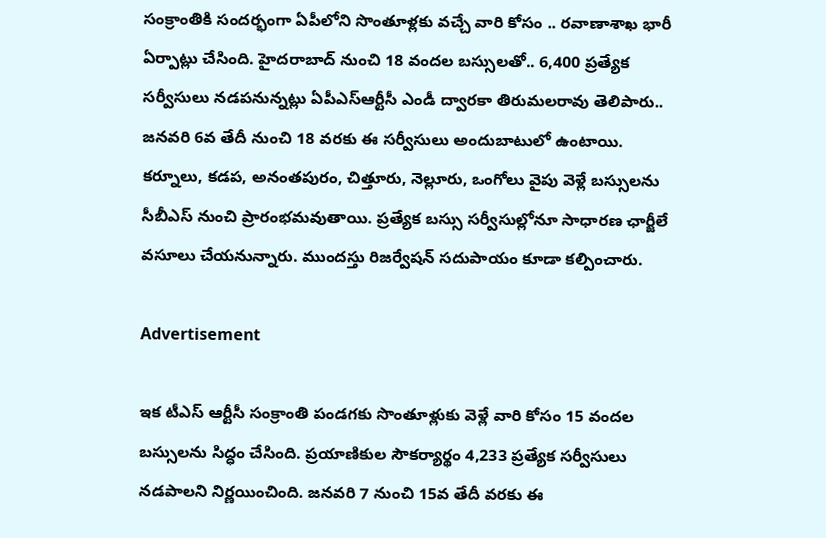సంక్రాంతికి సందర్భంగా ఏపీలోని సొంతూళ్లకు వచ్చే వారి కోసం .. రవాణాశాఖ భారీ ఏర్పాట్లు చేసింది. హైదరాబాద్ నుంచి 18 వందల బస్సులతో.. 6,400 ప్రత్యేక సర్వీసులు నడపనున్నట్లు ఏపీఎస్ఆర్టీసీ ఎండీ ద్వారకా తిరుమలరావు తెలిపారు.. జనవరి 6వ తేదీ నుంచి 18 వరకు ఈ సర్వీసులు అందుబాటులో ఉంటాయి. కర్నూలు, కడప, అనంతపురం, చిత్తూరు, నెల్లూరు, ఒంగోలు వైపు వెళ్లే బస్సులను సీబీఎస్ నుంచి ప్రారంభమవుతాయి. ప్రత్యేక బస్సు సర్వీసుల్లోనూ సాధారణ ఛార్జీలే వసూలు చేయనున్నారు. ముందస్తు రిజర్వేషన్ సదుపాయం కూడా కల్పించారు.

Advertisement

ఇక టీఎస్ ఆర్టీసీ సంక్రాంతి పండగకు సొంతూళ్లుకు వెళ్లే వారి కోసం 15 వందల బస్సులను సిద్ధం చేసింది. ప్రయాణికుల సౌకర్యార్థం 4,233 ప్రత్యేక సర్వీసులు నడపాలని నిర్ణయించింది. జనవరి 7 నుంచి 15వ తేదీ వరకు ఈ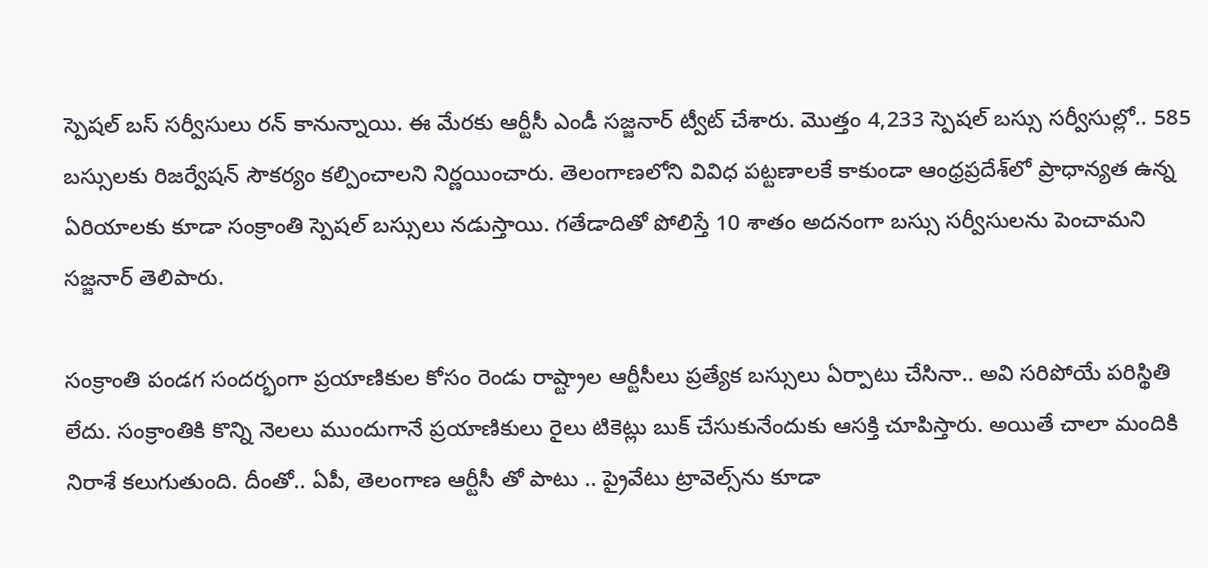స్పెషల్ బస్ సర్వీసులు రన్ కానున్నాయి. ఈ మేరకు ఆర్టీసీ ఎండీ సజ్జనార్ ట్వీట్ చేశారు. మొత్తం 4,233 స్పెషల్ బస్సు సర్వీసుల్లో.. 585 బస్సులకు రిజర్వేషన్ సౌకర్యం కల్పించాలని నిర్ణయించారు. తెలంగాణలోని వివిధ పట్టణాలకే కాకుండా ఆంధ్రప్రదేశ్‌లో ప్రాధాన్యత ఉన్న ఏరియాలకు కూడా సంక్రాంతి స్పెషల్ బస్సులు నడుస్తాయి. గతేడాదితో పోలిస్తే 10 శాతం అదనంగా బస్సు సర్వీసులను పెంచామని సజ్జనార్ తెలిపారు.

సంక్రాంతి పండగ సందర్భంగా ప్రయాణికుల కోసం రెండు రాష్ట్రాల ఆర్టీసీలు ప్రత్యేక బస్సులు ఏర్పాటు చేసినా.. అవి సరిపోయే పరిస్థితి లేదు. సంక్రాంతికి కొన్ని నెలలు ముందుగానే ప్రయాణికులు రైలు టికెట్లు బుక్ చేసుకునేందుకు ఆసక్తి చూపిస్తారు. అయితే చాలా మందికి నిరాశే కలుగుతుంది. దీంతో.. ఏపీ, తెలంగాణ ఆర్టీసీ తో పాటు .. ప్రైవేటు ట్రావెల్స్‌ను కూడా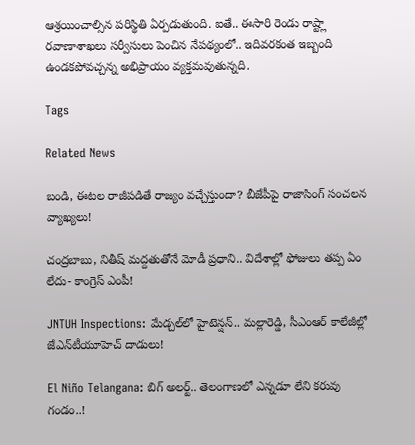ఆశ్రయించాల్సిన పరిస్థితి ఏర్పడుతుంది. ఐతే.. ఈసారి రెండు రాష్ట్లా రవాణాశాఖలు సర్వీసులు పెంచిన నేపథ్యంలో.. ఇదివరకంత ఇబ్బంది ఉండకపోవచ్చన్న అభిప్రాయం వ్యక్తమవుతున్నది.

Tags

Related News

బండి, ఈటల రాజీపడితే రాజ్యం వచ్చేస్తుందా? బీజేపీపై రాజాసింగ్ సంచలన వ్యాఖ్యలు!

చంద్రబాబు, నితీష్ మద్దతుతోనే మోడీ ప్రధాని.. విదేశాల్లో ఫోజులు తప్ప ఏం లేదు- కాంగ్రెస్ ఎంపీ!

JNTUH Inspections: మేడ్చల్‌లో హైటెన్షన్.. మల్లారెడ్డి, సీఎంఆర్ కాలేజీల్లో జేఎన్‌టీయూహెచ్ దాడులు!

El Niño Telangana: బిగ్ అలర్ట్.. తెలంగాణలో ఎన్నడూ లేని కరువు గండం..!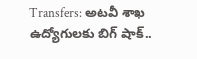Transfers: అటవీ శాఖ ఉద్యోగులకు బిగ్ షాక్..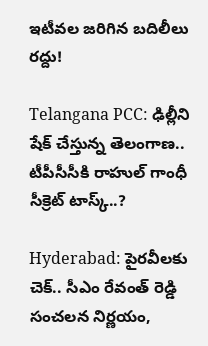ఇటీవల జరిగిన బదిలీలు రద్దు!

Telangana PCC: ఢిల్లీని షేక్ చేస్తున్న తెలంగాణ.. టీపీసీసీకి రాహుల్ గాంధీ సీక్రెట్ టాస్క్..?

Hyderabad: పైరవీలకు చెక్.. సీఎం రేవంత్ రెడ్డి సంచలన నిర్ణయం,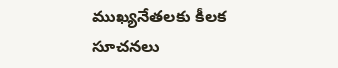ముఖ్యనేతలకు కీలక సూచనలు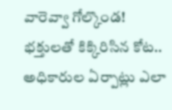వారెవ్వా గోల్కొండ! భక్తులతో కిక్కిరిసిన కోట.. అధికారుల ఏర్పాట్లు ఎలా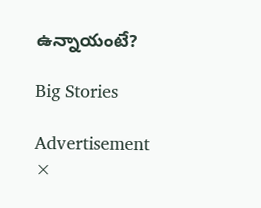ఉన్నాయంటే?

Big Stories

Advertisement
×